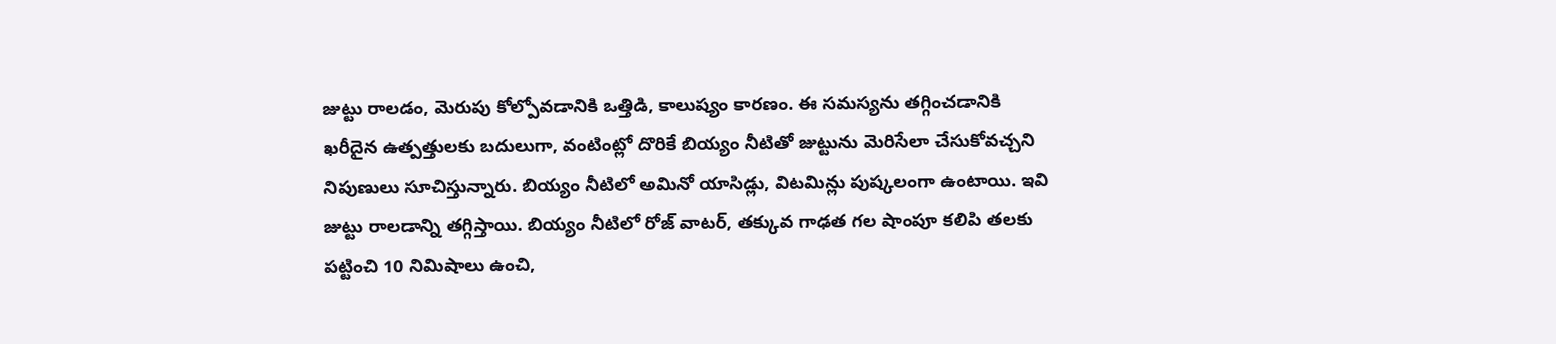జుట్టు రాలడం, మెరుపు కోల్పోవడానికి ఒత్తిడి, కాలుష్యం కారణం. ఈ సమస్యను తగ్గించడానికి ఖరీదైన ఉత్పత్తులకు బదులుగా, వంటింట్లో దొరికే బియ్యం నీటితో జుట్టును మెరిసేలా చేసుకోవచ్చని నిపుణులు సూచిస్తున్నారు. బియ్యం నీటిలో అమినో యాసిడ్లు, విటమిన్లు పుష్కలంగా ఉంటాయి. ఇవి జుట్టు రాలడాన్ని తగ్గిస్తాయి. బియ్యం నీటిలో రోజ్ వాటర్, తక్కువ గాఢత గల షాంపూ కలిపి తలకు పట్టించి 10 నిమిషాలు ఉంచి,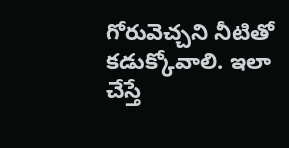గోరువెచ్చని నీటితో కడుక్కోవాలి. ఇలా చేస్తే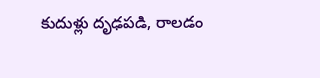కుదుళ్లు దృఢపడి, రాలడం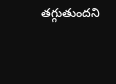తగ్గుతుందని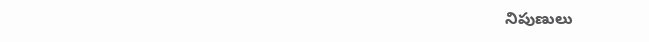నిపుణులు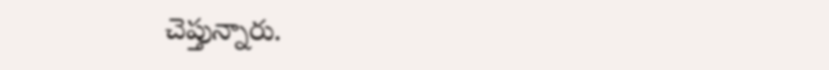చెప్తున్నారు.